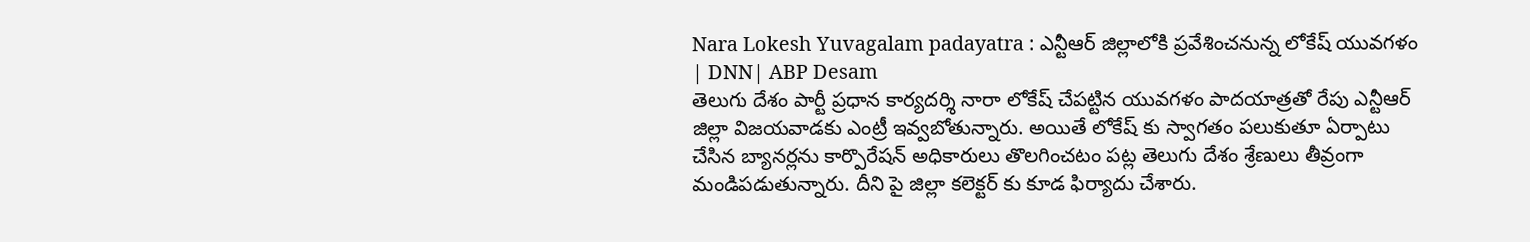Nara Lokesh Yuvagalam padayatra : ఎన్టీఆర్ జిల్లాలోకి ప్రవేశించనున్న లోకేష్ యువగళం | DNN| ABP Desam
తెలుగు దేశం పార్టీ ప్రధాన కార్యదర్శి నారా లోకేష్ చేపట్టిన యువగళం పాదయాత్రతో రేపు ఎన్టీఆర్ జిల్లా విజయవాడకు ఎంట్రీ ఇవ్వబోతున్నారు. అయితే లోకేష్ కు స్వాగతం పలుకుతూ ఏర్పాటు చేసిన బ్యానర్లను కార్పొరేషన్ అధికారులు తొలగించటం పట్ల తెలుగు దేశం శ్రేణులు తీవ్రంగా మండిపడుతున్నారు. దీని పై జిల్లా కలెక్టర్ కు కూడ ఫిర్యాదు చేశారు.